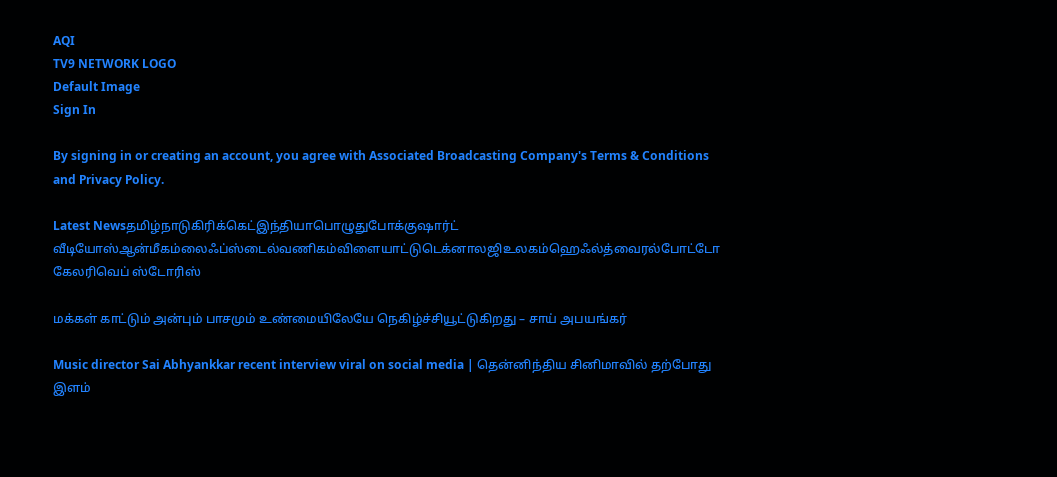AQI
TV9 NETWORK LOGO
Default Image
Sign In

By signing in or creating an account, you agree with Associated Broadcasting Company's Terms & Conditions and Privacy Policy.

Latest Newsதமிழ்நாடுகிரிக்கெட்இந்தியாபொழுதுபோக்குஷார்ட் வீடியோஸ்ஆன்மீகம்லைஃப்ஸ்டைல்வணிகம்விளையாட்டுடெக்னாலஜிஉலகம்ஹெஃல்த்வைரல்போட்டோ கேலரிவெப் ஸ்டோரிஸ்

மக்கள் காட்டும் அன்பும் பாசமும் உண்மையிலேயே நெகிழ்ச்சியூட்டுகிறது – சாய் அபயங்கர்

Music director Sai Abhyankkar recent interview viral on social media | தென்னிந்திய சினிமாவில் தற்போது இளம்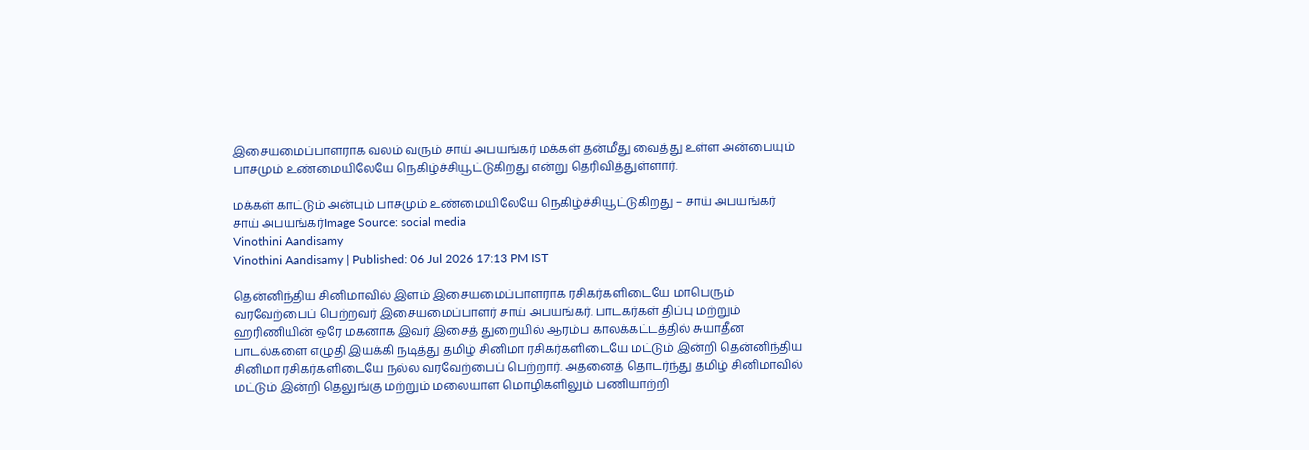இசையமைப்பாளராக வலம் வரும் சாய் அபயங்கர் மக்கள் தன்மீது வைத்து உள்ள அன்பையும் பாசமும் உண்மையிலேயே நெகிழ்ச்சியூட்டுகிறது என்று தெரிவித்துள்ளார்.

மக்கள் காட்டும் அன்பும் பாசமும் உண்மையிலேயே நெகிழ்ச்சியூட்டுகிறது – சாய் அபயங்கர்
சாய் அபயங்கர்Image Source: social media
Vinothini Aandisamy
Vinothini Aandisamy | Published: 06 Jul 2026 17:13 PM IST

தென்னிந்திய சினிமாவில் இளம் இசையமைப்பாளராக ரசிகர்களிடையே மாபெரும் வரவேற்பைப் பெற்றவர் இசையமைப்பாளர் சாய் அபயங்கர். பாடகர்கள் திப்பு மற்றும் ஹரிணியின் ஒரே மகனாக இவர் இசைத் துறையில் ஆரம்ப காலக்கட்டத்தில் சுயாதீன பாடல்களை எழுதி இயக்கி நடித்து தமிழ் சினிமா ரசிகர்களிடையே மட்டும் இன்றி தென்னிந்திய சினிமா ரசிகர்களிடையே நல்ல வரவேற்பைப் பெற்றார். அதனைத் தொடர்ந்து தமிழ் சினிமாவில் மட்டும் இன்றி தெலுங்கு மற்றும் மலையாள மொழிகளிலும் பணியாற்றி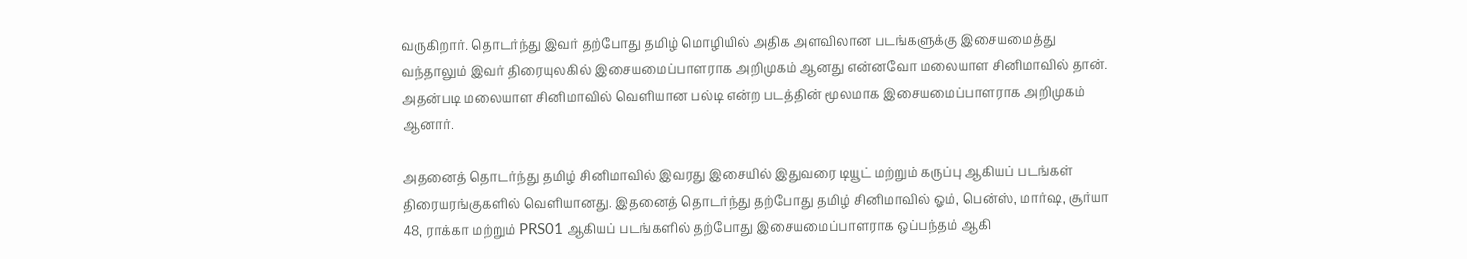வருகிறார். தொடர்ந்து இவர் தற்போது தமிழ் மொழியில் அதிக அளவிலான படங்களுக்கு இசையமைத்து வந்தாலும் இவர் திரையுலகில் இசையமைப்பாளராக அறிமுகம் ஆனது என்னவோ மலையாள சினிமாவில் தான். அதன்படி மலையாள சினிமாவில் வெளியான பல்டி என்ற படத்தின் மூலமாக இசையமைப்பாளராக அறிமுகம் ஆனார்.

அதனைத் தொடர்ந்து தமிழ் சினிமாவில் இவரது இசையில் இதுவரை டியூட் மற்றும் கருப்பு ஆகியப் படங்கள் திரையரங்குகளில் வெளியானது. இதனைத் தொடர்ந்து தற்போது தமிழ் சினிமாவில் ஓம், பென்ஸ், மார்ஷ, சூர்யா 48, ராக்கா மற்றும் PRS01 ஆகியப் படங்களில் தற்போது இசையமைப்பாளராக ஒப்பந்தம் ஆகி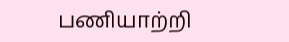பணியாற்றி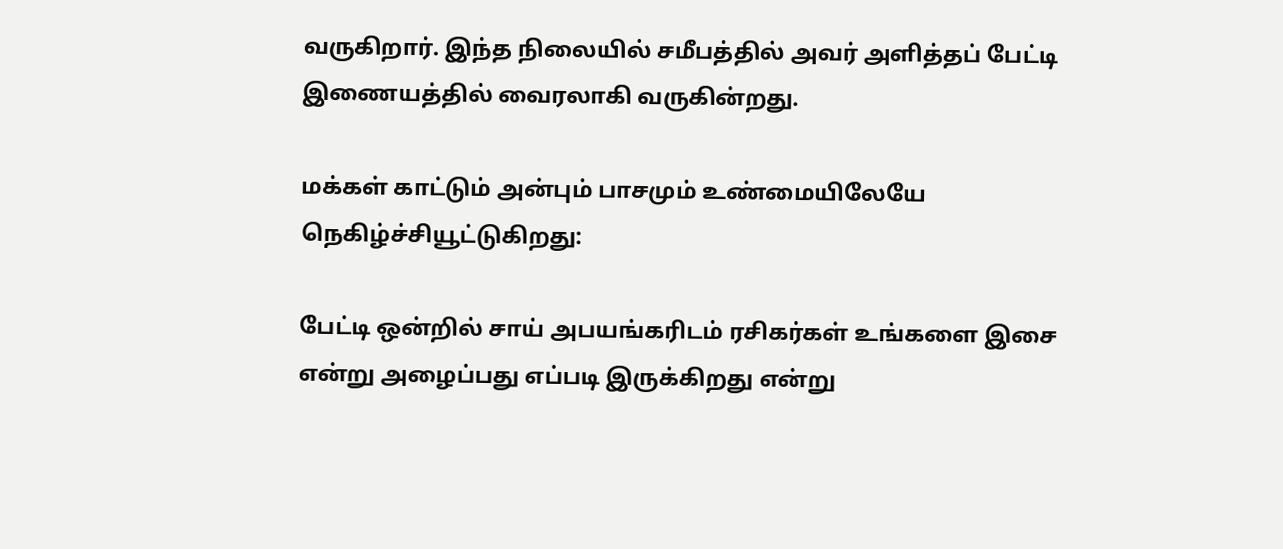வருகிறார். இந்த நிலையில் சமீபத்தில் அவர் அளித்தப் பேட்டி இணையத்தில் வைரலாகி வருகின்றது.

மக்கள் காட்டும் அன்பும் பாசமும் உண்மையிலேயே நெகிழ்ச்சியூட்டுகிறது:

பேட்டி ஒன்றில் சாய் அபயங்கரிடம் ரசிகர்கள் உங்களை இசை என்று அழைப்பது எப்படி இருக்கிறது என்று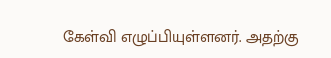கேள்வி எழுப்பியுள்ளனர். அதற்கு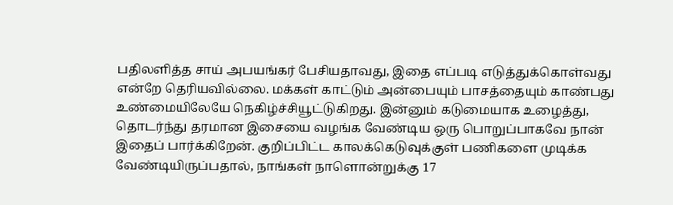பதிலளித்த சாய் அபயங்கர் பேசியதாவது, இதை எப்படி எடுத்துக்கொள்வது என்றே தெரியவில்லை. மக்கள் காட்டும் அன்பையும் பாசத்தையும் காண்பது உண்மையிலேயே நெகிழ்ச்சியூட்டுகிறது. இன்னும் கடுமையாக உழைத்து, தொடர்ந்து தரமான இசையை வழங்க வேண்டிய ஒரு பொறுப்பாகவே நான் இதைப் பார்க்கிறேன். குறிப்பிட்ட காலக்கெடுவுக்குள் பணிகளை முடிக்க வேண்டியிருப்பதால், நாங்கள் நாளொன்றுக்கு 17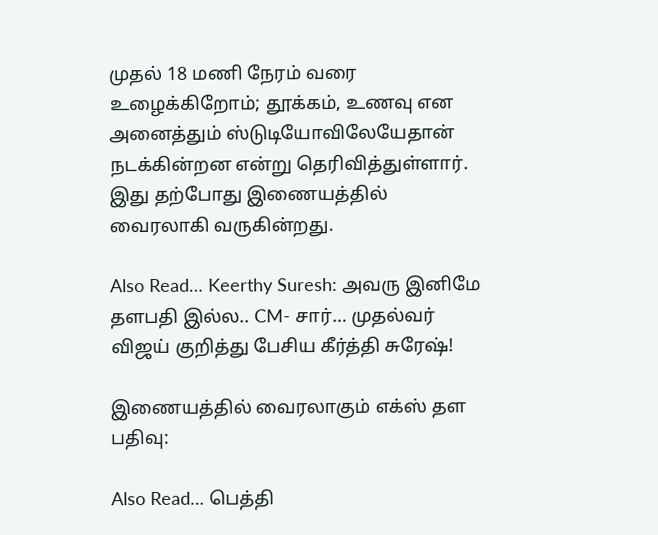முதல் 18 மணி நேரம் வரை உழைக்கிறோம்; தூக்கம், உணவு என அனைத்தும் ஸ்டுடியோவிலேயேதான் நடக்கின்றன என்று தெரிவித்துள்ளார். இது தற்போது இணையத்தில் வைரலாகி வருகின்றது.

Also Read… Keerthy Suresh: அவரு இனிமே தளபதி இல்ல.. CM- சார்… முதல்வர் விஜய் குறித்து பேசிய கீர்த்தி சுரேஷ்!

இணையத்தில் வைரலாகும் எக்ஸ் தள பதிவு:

Also Read… பெத்தி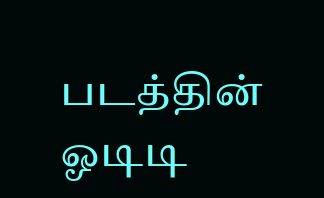படத்தின் ஓடிடி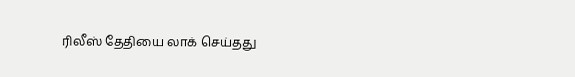ரிலீஸ் தேதியை லாக் செய்தது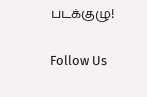படக்குழு!

Follow Us